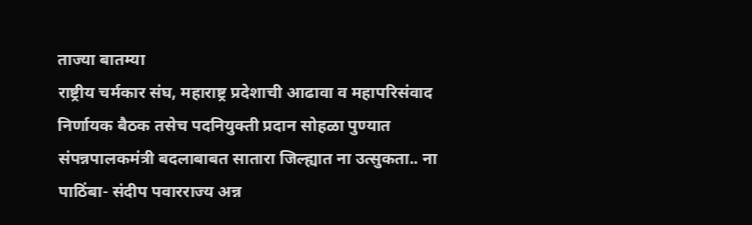ताज्या बातम्या
राष्ट्रीय चर्मकार संघ, महाराष्ट्र प्रदेशाची आढावा व महापरिसंवाद निर्णायक बैठक तसेच पदनियुक्ती प्रदान सोहळा पुण्यात संपन्नपालकमंत्री बदलाबाबत सातारा जिल्ह्यात ना उत्सुकता.. ना पाठिंबा- संदीप पवारराज्य अन्न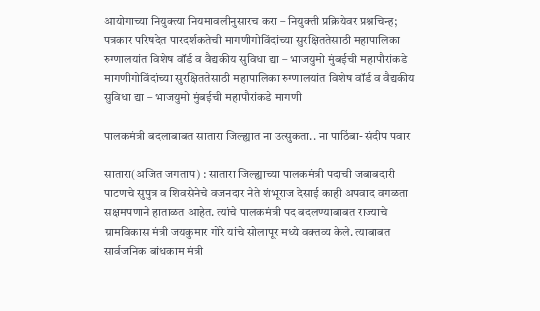आयोगाच्या नियुक्त्या नियमावलीनुसारच करा – नियुक्ती प्रक्रियेवर प्रश्नचिन्ह; पत्रकार परिषदेत पारदर्शकतेची मागणीगोविंदांच्या सुरक्षिततेसाठी महापालिका रुग्णालयांत विशेष वॉर्ड व वैद्यकीय सुविधा द्या – भाजयुमो मुंबईची महापौरांकडे मागणीगोविंदांच्या सुरक्षिततेसाठी महापालिका रुग्णालयांत विशेष वॉर्ड व वैद्यकीय सुविधा द्या – भाजयुमो मुंबईची महापौरांकडे मागणी

पालकमंत्री बदलाबाबत सातारा जिल्ह्यात ना उत्सुकता.. ना पाठिंबा- संदीप पवार

सातारा(अजित जगताप) : सातारा जिल्ह्याच्या पालकमंत्री पदाची जबाबदारी पाटणचे सुपुत्र व शिवसेनेचे वजनदार नेते शंभूराज देसाई काही अपवाद वगळता सक्षमपणाने हाताळत आहेत. त्यांचे पालकमंत्री पद बदलण्याबाबत राज्याचे ग्रामविकास मंत्री जयकुमार गोरे यांचे सोलापूर मध्ये वक्तव्य केले. त्याबाबत सार्वजनिक बांधकाम मंत्री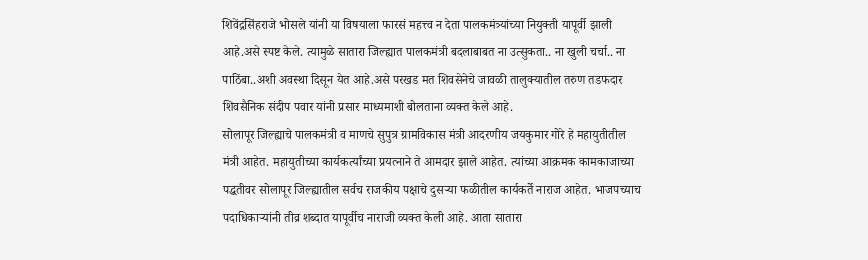शिवेंद्रसिंहराजे भोसले यांनी या विषयाला फारसं महत्त्व न देता पालकमंत्र्यांच्या नियुक्ती यापूर्वी झाली आहे.असे स्पष्ट केले. त्यामुळे सातारा जिल्ह्यात पालकमंत्री बदलाबाबत ना उत्सुकता.. ना खुली चर्चा.. ना पाठिंबा..अशी अवस्था दिसून येत आहे.असे परखड मत शिवसेनेचे जावळी तालुक्यातील तरुण तडफदार शिवसैनिक संदीप पवार यांनी प्रसार माध्यमाशी बोलताना व्यक्त केले आहे.
सोलापूर जिल्ह्याचे पालकमंत्री व माणचे सुपुत्र ग्रामविकास मंत्री आदरणीय जयकुमार गोरे हे महायुतीतील मंत्री आहेत. महायुतीच्या कार्यकर्त्यांच्या प्रयत्नाने ते आमदार झाले आहेत. त्यांच्या आक्रमक कामकाजाच्या पद्धतीवर सोलापूर जिल्ह्यातील सर्वच राजकीय पक्षाचे दुसऱ्या फळीतील कार्यकर्ते नाराज आहेत. भाजपच्याच पदाधिकाऱ्यांनी तीव्र शब्दात यापूर्वीच नाराजी व्यक्त केली आहे. आता सातारा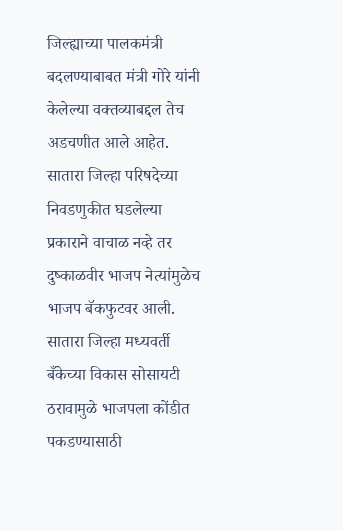जिल्ह्याच्या पालकमंत्री बदलण्याबाबत मंत्री गोरे यांनी केलेल्या वक्तव्याबद्दल तेच अडचणीत आले आहेत. सातारा जिल्हा परिषदेच्या निवडणुकीत घडलेल्या प्रकाराने वाचाळ नव्हे तर दुष्काळवीर भाजप नेत्यांमुळेच भाजप बॅकफुटवर आली. सातारा जिल्हा मध्यवर्ती बँकेच्या विकास सोसायटी ठरावामुळे भाजपला कोंडीत पकडण्यासाठी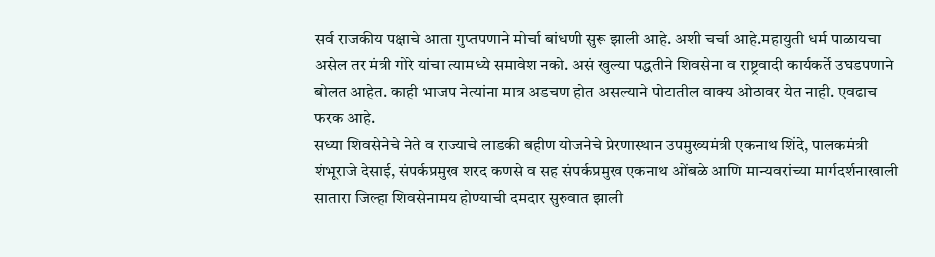सर्व राजकीय पक्षाचे आता गुप्तपणाने मोर्चा बांधणी सुरू झाली आहे. अशी चर्चा आहे.महायुती धर्म पाळायचा असेल तर मंत्री गोरे यांचा त्यामध्ये समावेश नको. असं खुल्या पद्धतीने शिवसेना व राष्ट्रवादी कार्यकर्ते उघडपणाने बोलत आहेत. काही भाजप नेत्यांना मात्र अडचण होत असल्याने पोटातील वाक्य ओठावर येत नाही. एवढाच फरक आहे.
सध्या शिवसेनेचे नेते व राज्याचे लाडकी बहीण योजनेचे प्रेरणास्थान उपमुख्यमंत्री एकनाथ शिंदे, पालकमंत्री शंभूराजे देसाई, संपर्कप्रमुख शरद कणसे व सह संपर्कप्रमुख एकनाथ ओंबळे आणि मान्यवरांच्या मार्गदर्शनाखाली सातारा जिल्हा शिवसेनामय होण्याची दमदार सुरुवात झाली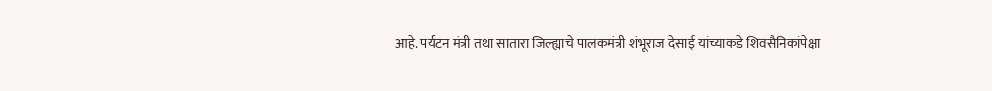आहे. पर्यटन मंत्री तथा सातारा जिल्ह्याचे पालकमंत्री शंभूराज देसाई यांच्याकडे शिवसैनिकांपेक्षा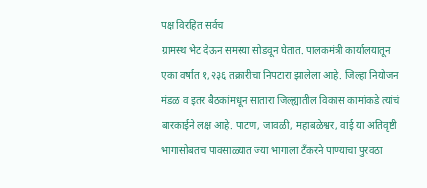पक्ष विरहित सर्वच
ग्रामस्थ भेट देऊन समस्या सोडवून घेतात. पालकमंत्री कार्यालयातून एका वर्षात १,२३६ तक्रारीचा निपटारा झालेला आहे. जिल्हा नियोजन मंडळ व इतर बैठकांमधून सातारा जिल्ह्यातील विकास कामांकडे त्यांचं बारकाईने लक्ष आहे. पाटण, जावळी, महाबळेश्वर, वाई या अतिवृष्टी भागासोबतच पावसाळ्यात ज्या भागाला टँकरने पाण्याचा पुरवठा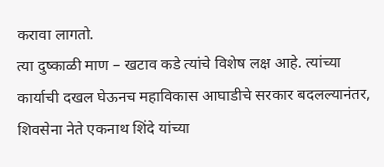करावा लागतो.
त्या दुष्काळी माण – खटाव कडे त्यांचे विशेष लक्ष आहे. त्यांच्या कार्याची दखल घेऊनच महाविकास आघाडीचे सरकार बदलल्यानंतर, शिवसेना नेते एकनाथ शिंदे यांच्या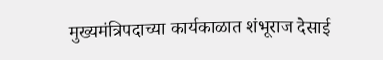मुख्यमंत्रिपदाच्या कार्यकाळात शंभूराज देसाई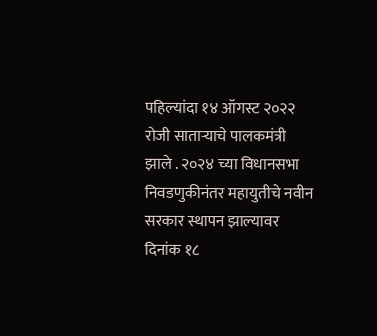पहिल्यांदा १४ ऑगस्ट २०२२ रोजी साताऱ्याचे पालकमंत्री झाले . २०२४ च्या विधानसभा निवडणुकीनंतर महायुतीचे नवीन सरकार स्थापन झाल्यावर दिनांक १८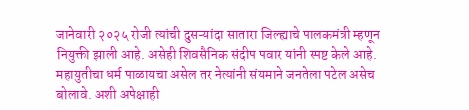जानेवारी २०२५ रोजी त्यांची दुसऱ्यांदा सातारा जिल्ह्याचे पालकमंत्री म्हणून नियुक्ती झाली आहे. असेही शिवसैनिक संदीप पवार यांनी स्पष्ट केले आहे. महायुतीचा धर्म पाळायचा असेल तर नेत्यांनी संयमाने जनतेला पटेल असेच बोलावे. अशी अपेक्षाही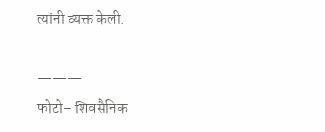त्यांनी व्यक्त केली.

———
फोटो– शिवसैनिक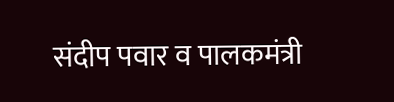संदीप पवार व पालकमंत्री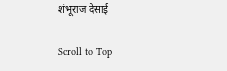शंभूराज देसाई

Scroll to Top